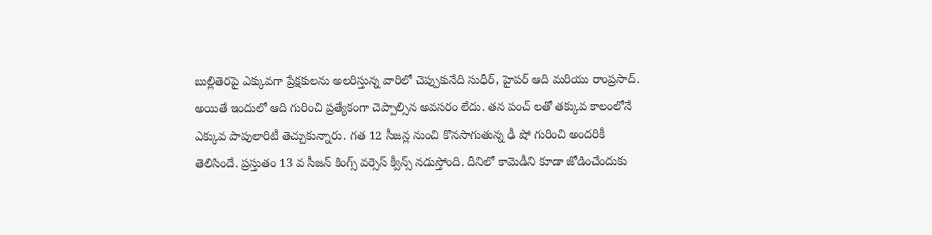బుల్లితెరపై ఎక్కువగా ప్రేక్షకులను అలరిస్తున్న వారిలో చెప్పుకునేది సుధీర్, హైపర్ ఆది మరియు రాంప్రసాద్. అయితే ఇందులో ఆది గురించి ప్రత్యేకంగా చెప్పాల్సిన అవసరం లేదు. తన పంచ్ లతో తక్కువ కాలంలోనే ఎక్కువ పాపులారిటీ తెచ్చుకున్నారు. గత 12 సీజన్ల నుంచి కొనసాగుతున్న ఢీ షో గురించి అందరికీ తెలిసిందే. ప్రస్తుతం 13 వ సీజన్ కింగ్స్ వర్సెస్ క్వీన్స్ నడుస్తోంది. దీనిలో కామెడీని కూడా జోడించేందుకు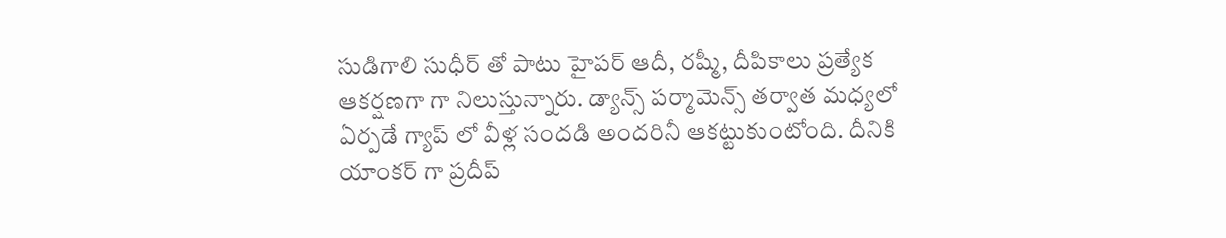సుడిగాలి సుధీర్ తో పాటు హైపర్ ఆదీ, రష్మీ, దీపికాలు ప్రత్యేక ఆకర్షణగా గా నిలుస్తున్నారు. డ్యాన్స్ పర్మామెన్స్ తర్వాత మధ్యలో ఏర్పడే గ్యాప్ లో వీళ్ల సందడి అందరినీ ఆకట్టుకుంటోంది. దీనికి యాంకర్ గా ప్రదీప్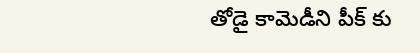తోడై కామెడీని పీక్ కు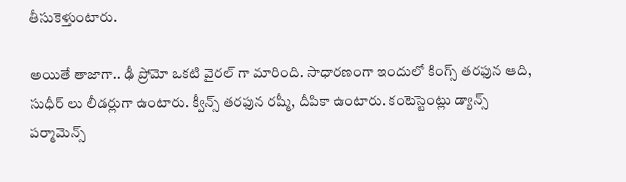తీసుకెళ్తుంటారు.

అయితే తాజాగా.. ఢీ ప్రోమో ఒకటి వైరల్ గా మారింది. సాధారణంగా ఇందులో కింగ్స్ తరఫున ఆది, సుధీర్ లు లీడర్లుగా ఉంటారు. క్వీన్స్ తరఫున రష్మీ, దీపికా ఉంటారు. కంటెస్టెంట్లు డ్యాన్స్ పర్మామెన్స్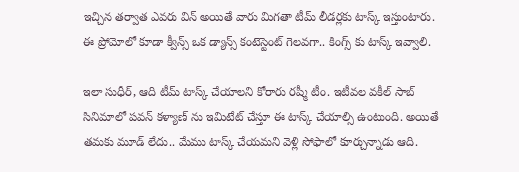ఇచ్చిన తర్వాత ఎవరు విన్ అయితే వారు మిగతా టీమ్ లీడర్లకు టాస్క్ ఇస్తుంటారు. ఈ ప్రోమోలో కూడా క్వీన్స్ ఒక డ్యాన్స్ కంటెస్టెంట్ గెలవగా.. కింగ్స్ కు టాస్క్ ఇవ్వాలి.

ఇలా సుధీర్, ఆది టీమ్ టాస్క్ చేయాలని కోరారు రష్మీ టీం. ఇటీవల వకీల్ సాబ్ సినిమాలో పవన్ కళ్యాణ్ ను ఇమిటేట్ చేస్తూ ఈ టాస్క్ చేయాల్సి ఉంటుంది. అయితే తమకు మూడ్ లేదు.. మేము టాస్క్ చేయమని వెళ్లి సోఫాలో కూర్చున్నాడు ఆది.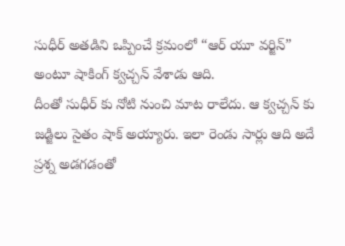సుధీర్ అతడిని ఒప్పించే క్రమంలో “ఆర్ యూ వర్జిన్” అంటూ షాకింగ్ క్వచ్చన్ వేశాడు ఆది.
దీంతో సుధీర్ కు నోటి నుంచి మాట రాలేదు. ఆ క్వచ్చన్ కు జడ్జిలు సైతం షాక్ అయ్యారు. ఇలా రెండు సార్లు ఆది అదే ప్రశ్న అడగడంతో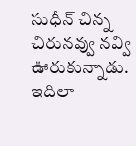సుధీన్ చిన్న చిరునవ్వు నవ్వి ఊరుకున్నాడు. ఇదిలా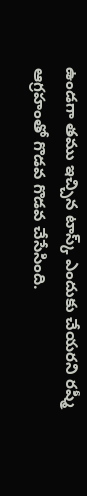ఉండగా తము ఇచ్చిన టాస్క్ ఎందుకు చేయరని రష్మీ ఆగ్రహంతో గొడవ గొడవ చేసేసింది.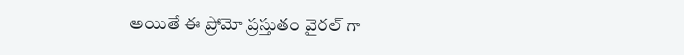అయితే ఈ ప్రోమో ప్రస్తుతం వైరల్ గా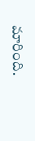మారింది.